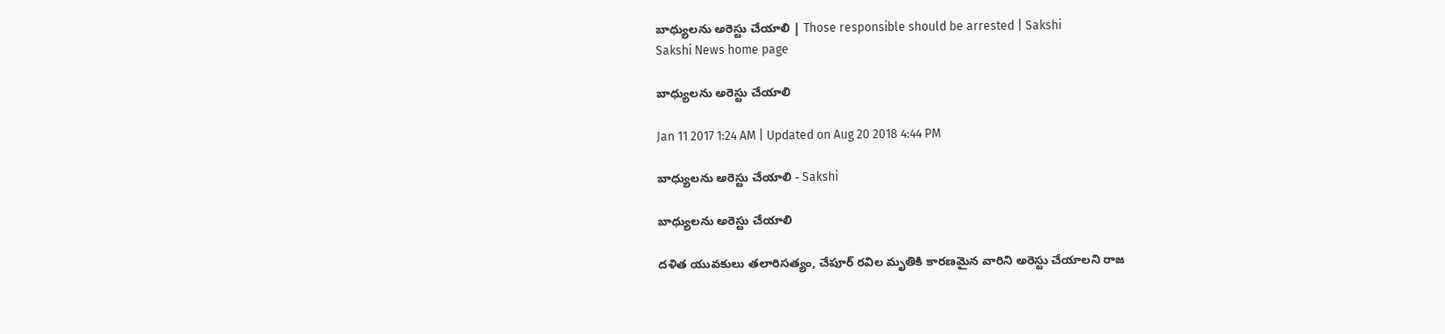బాధ్యులను అరెస్టు చేయాలి | Those responsible should be arrested | Sakshi
Sakshi News home page

బాధ్యులను అరెస్టు చేయాలి

Jan 11 2017 1:24 AM | Updated on Aug 20 2018 4:44 PM

బాధ్యులను అరెస్టు చేయాలి - Sakshi

బాధ్యులను అరెస్టు చేయాలి

దళిత యువకులు తలారిసత్యం, చేపూర్‌ రవిల మృతికి కారణమైన వారిని అరెస్టు చేయాలని రాజ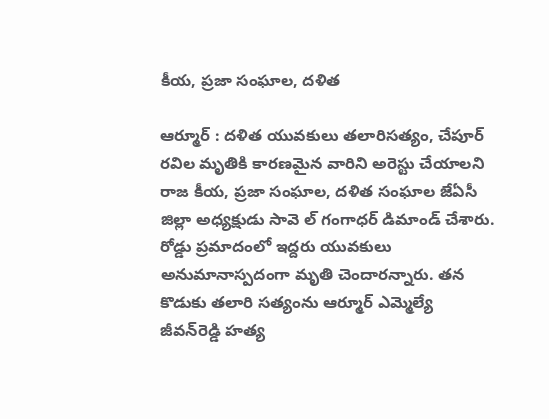కీయ, ప్రజా సంఘాల, దళిత

ఆర్మూర్‌ : దళిత యువకులు తలారిసత్యం, చేపూర్‌ రవిల మృతికి కారణమైన వారిని అరెస్టు చేయాలని రాజ కీయ, ప్రజా సంఘాల, దళిత సంఘాల జేఏసీ జిల్లా అధ్యక్షుడు సావె ల్‌ గంగాధర్‌ డిమాండ్‌ చేశారు. రోడ్డు ప్రమాదంలో ఇద్దరు యువకులు అనుమానాస్పదంగా మృతి చెందారన్నారు. తన కొడుకు తలారి సత్యంను ఆర్మూర్‌ ఎమ్మెల్యే జీవన్‌రెడ్డి హత్య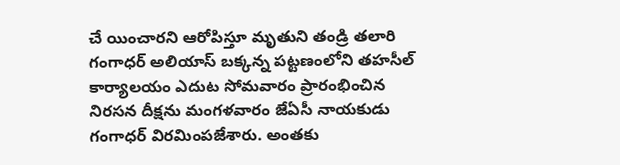చే యించారని ఆరోపిస్తూ మృతుని తండ్రి తలారి గంగాధర్‌ అలియాస్‌ బక్కన్న పట్టణంలోని తహసీల్‌ కార్యాలయం ఎదుట సోమవారం ప్రారంభించిన నిరసన దీక్షను మంగళవారం జేఏసీ నాయకుడు గంగాధర్‌ విరమింపజేశారు. అంతకు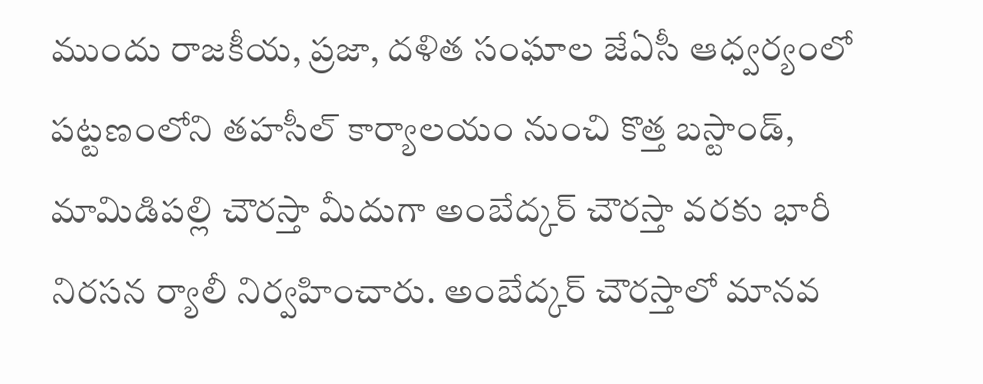ముందు రాజకీయ, ప్రజా, దళిత సంఘాల జేఏసీ ఆధ్వర్యంలో పట్టణంలోని తహసీల్‌ కార్యాలయం నుంచి కొత్త బస్టాండ్, మామిడిపల్లి చౌరస్తా మీదుగా అంబేద్కర్‌ చౌరస్తా వరకు భారీ నిరసన ర్యాలీ నిర్వహించారు. అంబేద్కర్‌ చౌరస్తాలో మానవ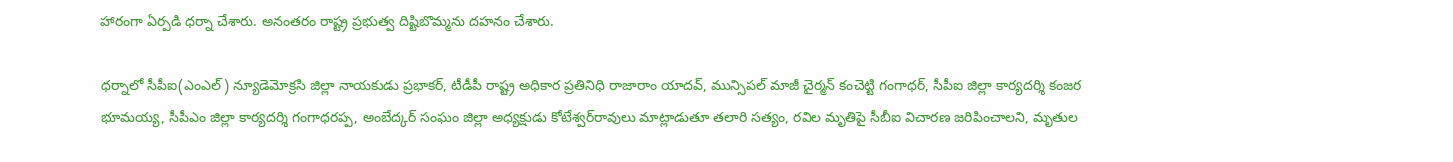హారంగా ఏర్పడి ధర్నా చేశారు. అనంతరం రాష్ట్ర ప్రభుత్వ దిష్టిబొమ్మను దహనం చేశారు.

ధర్నాలో సీపీఐ(ఎంఎల్‌) న్యూడెమోక్రసి జిల్లా నాయకుడు ప్రభాకర్, టీడీపీ రాష్ట్ర అధికార ప్రతినిధి రాజారాం యాదవ్, మున్సిపల్‌ మాజీ చైర్మన్‌ కంచెట్టి గంగాధర్, సీపీఐ జిల్లా కార్యదర్శి కంజర భూమయ్య, సీపీఎం జిల్లా కార్యదర్శి గంగాధరప్ప, అంబేద్కర్‌ సంఘం జిల్లా అధ్యక్షుడు కోటేశ్వర్‌రావులు మాట్లాడుతూ తలారి సత్యం, రవిల మృతిపై సీబీఐ విచారణ జరిపించాలని, మృతుల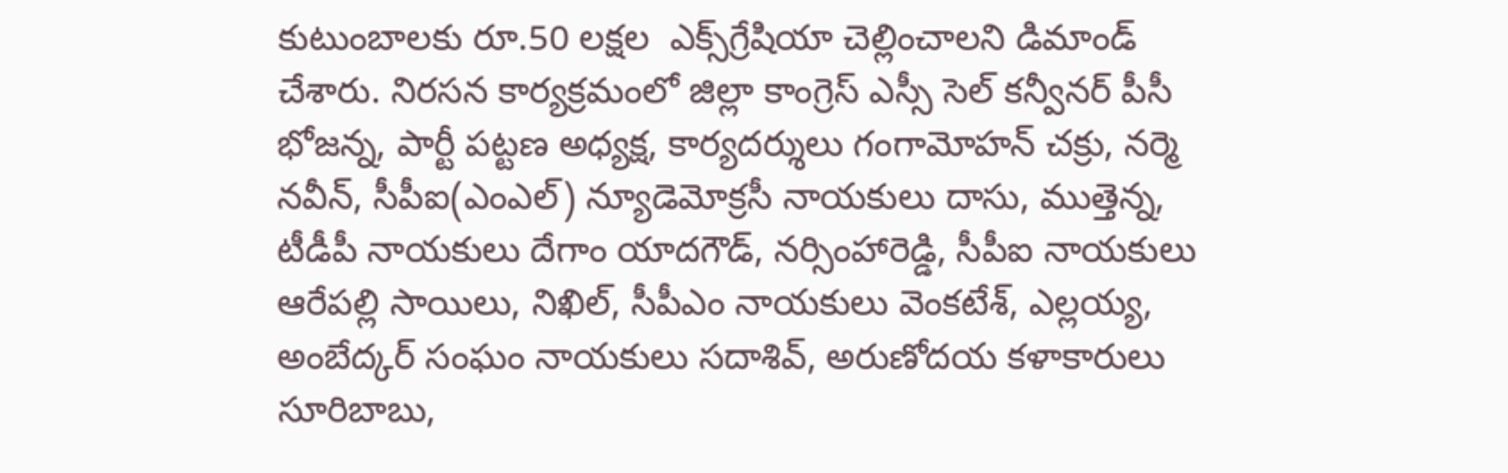కుటుంబాలకు రూ.50 లక్షల  ఎక్స్‌గ్రేషియా చెల్లించాలని డిమాండ్‌ చేశారు. నిరసన కార్యక్రమంలో జిల్లా కాంగ్రెస్‌ ఎస్సీ సెల్‌ కన్వీనర్‌ పీసీ భోజన్న, పార్టీ పట్టణ అధ్యక్ష, కార్యదర్శులు గంగామోహన్‌ చక్రు, నర్మె నవీన్, సీపీఐ(ఎంఎల్‌) న్యూడెమోక్రసీ నాయకులు దాసు, ముత్తెన్న, టీడీపీ నాయకులు దేగాం యాదగౌడ్, నర్సింహారెడ్డి, సీపీఐ నాయకులు ఆరేపల్లి సాయిలు, నిఖిల్, సీపీఎం నాయకులు వెంకటేశ్, ఎల్లయ్య, అంబేద్కర్‌ సంఘం నాయకులు సదాశివ్, అరుణోదయ కళాకారులు సూరిబాబు,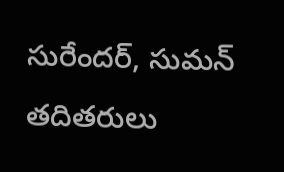సురేందర్, సుమన్‌ తదితరులు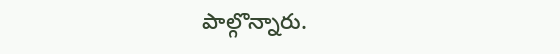పాల్గొన్నారు.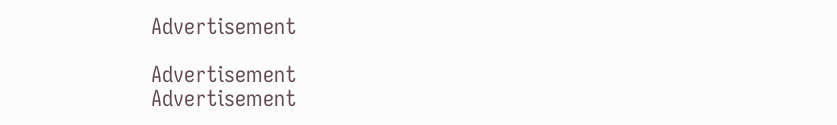Advertisement

Advertisement
Advertisement